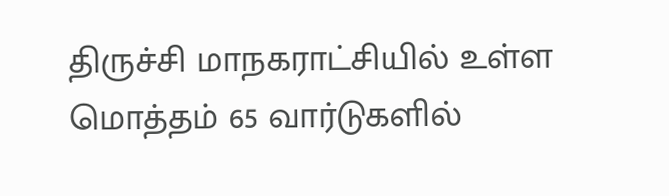திருச்சி மாநகராட்சியில் உள்ள மொத்தம் 65 வார்டுகளில்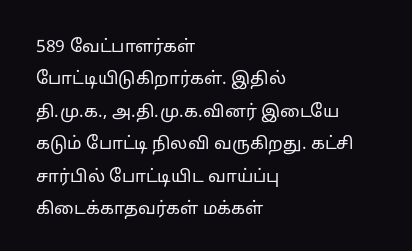589 வேட்பாளர்கள் போட்டியிடுகிறார்கள். இதில் தி.மு.க., அ.தி.மு.க.வினர் இடையே கடும் போட்டி நிலவி வருகிறது. கட்சி சார்பில் போட்டியிட வாய்ப்பு கிடைக்காதவர்கள் மக்கள்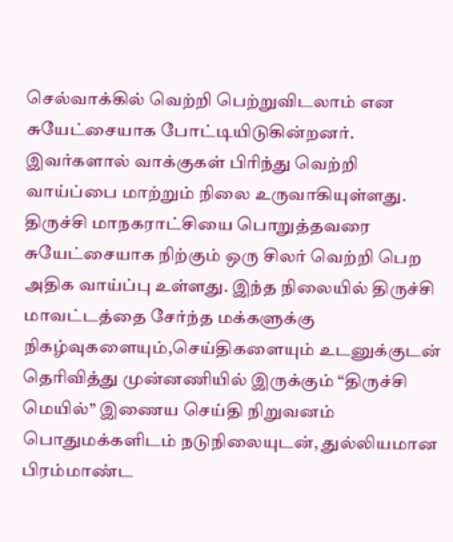செல்வாக்கில் வெற்றி பெற்றுவிடலாம் என சுயேட்சையாக போட்டியிடுகின்றனர். இவர்களால் வாக்குகள் பிரிந்து வெற்றி வாய்ப்பை மாற்றும் நிலை உருவாகியுள்ளது. திருச்சி மாநகராட்சியை பொறுத்தவரை சுயேட்சையாக நிற்கும் ஒரு சிலர் வெற்றி பெற அதிக வாய்ப்பு உள்ளது. இந்த நிலையில் திருச்சி மாவட்டத்தை சேர்ந்த மக்களுக்கு நிகழ்வுகளையும்,செய்திகளையும் உடனுக்குடன் தெரிவித்து முன்னணியில் இருக்கும் “திருச்சி மெயில்” இணைய செய்தி நிறுவனம் பொதுமக்களிடம் நடுநிலையுடன், துல்லியமான பிரம்மாண்ட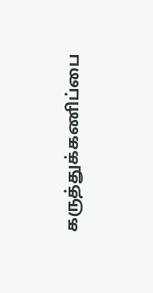கருத்துக்கணிப்பை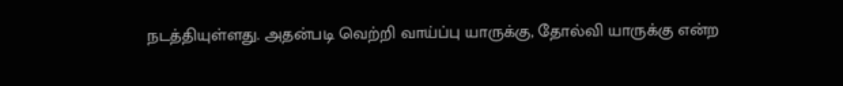நடத்தியுள்ளது. அதன்படி வெற்றி வாய்ப்பு யாருக்கு, தோல்வி யாருக்கு என்ற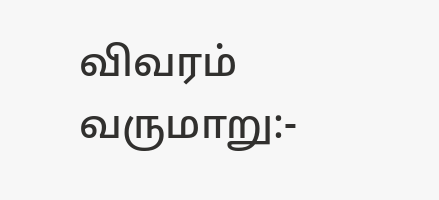விவரம் வருமாறு:-